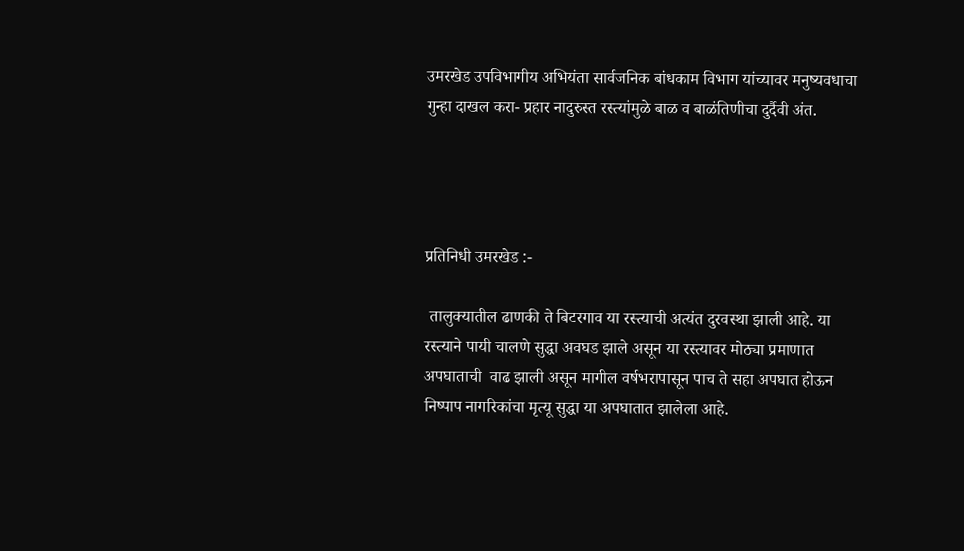उमरखेड उपविभागीय अभियंता सार्वजनिक बांधकाम विभाग यांच्यावर मनुष्यवधाचा गुन्हा दाखल करा- प्रहार नादुरुस्त रस्त्यांमुळे बाळ व बाळंतिणीचा दुर्दैवी अंत.




प्रतिनिधी उमरखेड :-

 तालुक्यातील ढाणकी ते बिटरगाव या रस्त्याची अत्यंत दुरवस्था झाली आहे. या रस्त्याने पायी चालणे सुद्धा अवघड झाले असून या रस्त्यावर मोठ्या प्रमाणात अपघाताची  वाढ झाली असून मागील वर्षभरापासून पाच ते सहा अपघात होऊन निष्पाप नागरिकांचा मृत्यू सुद्धा या अपघातात झालेला आहे.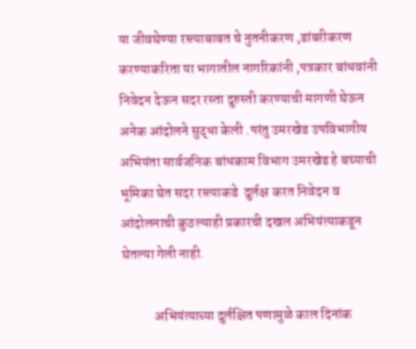या जीवघेण्या रस्त्याबाबत चे नुतनीकरण ,डांबरीकरण करण्याकरिता या भागातील नागरिकांनी ,पत्रकार बांधवांनी निवेदन देऊन सदर रस्ता दुरुस्ती करण्याची मागणी घेऊन अनेक आंदोलने सुद्धा केली .परंतु उमरखेड उपविभागीय अभियंता सार्वजनिक बांधकाम विभाग उमरखेड हे बघ्याची भूमिका घेत सदर रस्त्याकडे  दुर्लक्ष करत निवेदन व आंदोलनाची कुठल्याही प्रकारची दखल अभियंत्याकडून घेतल्या गेली नाही.

            अभियंत्याच्या दुर्लक्षित पणामुळे काल दिनांक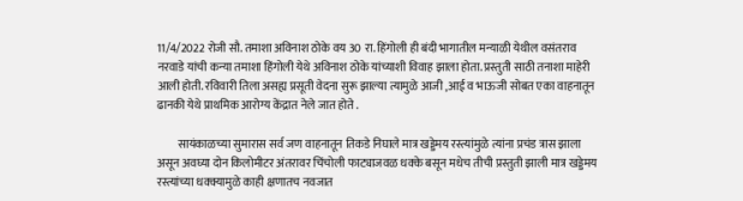11/4/2022 रोजी सौ. तमाशा अविनाश ठोके वय 30 रा. हिंगोली ही बंदी भागातील मन्याळी येथील वसंतराव नरवाडे यांची कन्या तमाशा हिंगोली येथे अविनाश ठोके यांच्याशी विवाह झाला होता. प्रस्तुती साठी तनाशा माहेरी आली होती. रविवारी तिला असह्य प्रसूती वेदना सुरू झाल्या त्यामुळे आजी ,आई व भाऊजी सोबत एका वाहनातून ढानकी येथे प्राथमिक आरोग्य केंद्रात नेले जात होते .

         सायंकाळच्या सुमारास सर्व जण वाहनातून तिकडे निघाले मात्र खड्डेमय रस्त्यांमुळे त्यांना प्रचंड त्रास झाला असून अवघ्या दोन किलोमीटर अंतरावर चिंचोली फाट्याजवळ धक्के बसून मधेच तीची प्रस्तुती झाली मात्र खड्डेमय रस्त्यांच्या धक्क्यामुळे काही क्षणातच नवजात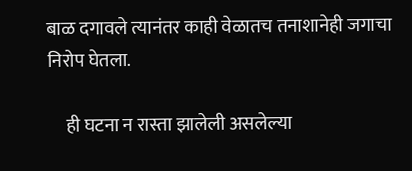बाळ दगावले त्यानंतर काही वेळातच तनाशानेही जगाचा निरोप घेतला.

     ही घटना न रास्ता झालेली असलेल्या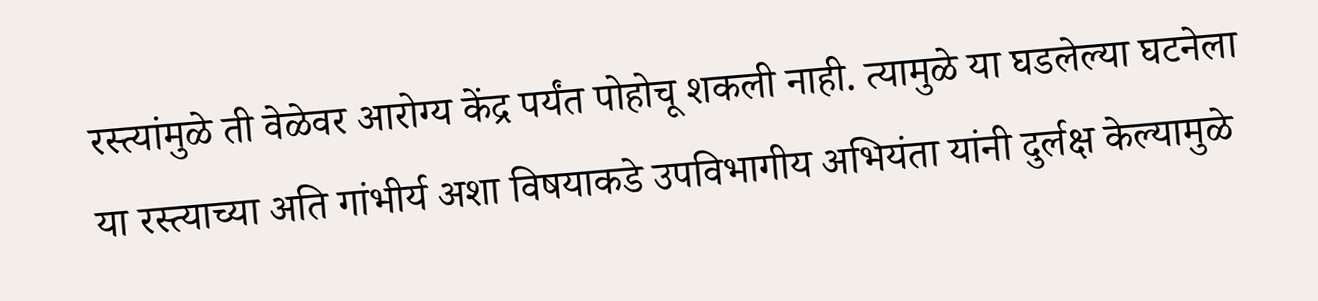रस्त्यांमुळे ती वेळेवर आरोग्य केंद्र पर्यंत पोहोचू शकली नाही. त्यामुळे या घडलेल्या घटनेला या रस्त्याच्या अति गांभीर्य अशा विषयाकडे उपविभागीय अभियंता यांनी दुर्लक्ष केल्यामुळे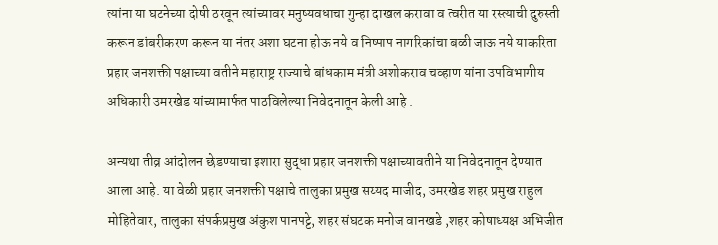त्यांना या घटनेच्या दोषी ठरवून त्यांच्यावर मनुष्यवधाचा गुन्हा दाखल करावा व त्वरीत या रस्त्याची दुरुस्ती करून डांबरीकरण करून या नंतर अशा घटना होऊ नये व निष्पाप नागरिकांचा बळी जाऊ नये याकरिता प्रहार जनशक्ती पक्षाच्या वतीने महाराष्ट्र राज्याचे बांधकाम मंत्री अशोकराव चव्हाण यांना उपविभागीय अधिकारी उमरखेड यांच्यामार्फत पाठविलेल्या निवेदनातून केली आहे .

अन्यथा तीव्र आंदोलन छेडण्याचा इशारा सुद्धा प्रहार जनशक्ती पक्षाच्यावतीने या निवेदनातून देण्यात आला आहे. या वेळी प्रहार जनशक्ती पक्षाचे तालुका प्रमुख सय्यद माजीद, उमरखेड शहर प्रमुख राहुल मोहितेवार, तालुका संपर्कप्रमुख अंकुश पानपट्टे, शहर संघटक मनोज वानखडे ,शहर कोषाध्यक्ष अभिजीत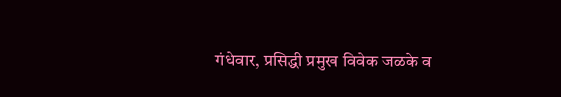गंधेवार, प्रसिद्धी प्रमुख विवेक जळके व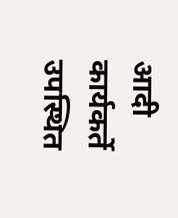आदी कार्यकर्ते उपस्थित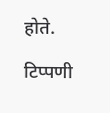होते.

टिप्पणी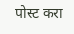पोस्ट करा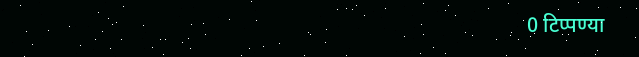0 टिप्पण्या